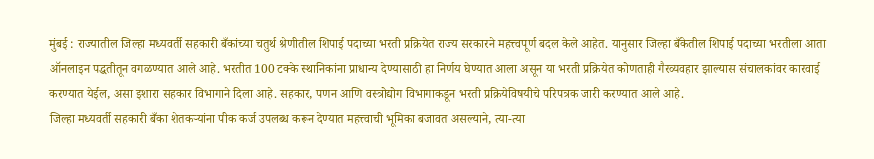मुंबई : राज्यातील जिल्हा मध्यवर्ती सहकारी बँकांच्या चतुर्थ श्रेणीतील शिपाई पदाच्या भरती प्रक्रियेत राज्य सरकारने महत्त्वपूर्ण बदल केले आहेत. यानुसार जिल्हा बँकेतील शिपाई पदाच्या भरतीला आता ऑनलाइन पद्धतीतून वगळण्यात आले आहे. भरतीत 100 टक्के स्थानिकांना प्राधान्य देण्यासाठी हा निर्णय घेण्यात आला असून या भरती प्रक्रियेत कोणताही गैरव्यवहार झाल्यास संचालकांवर कारवाई करण्यात येईल, असा इशारा सहकार विभागाने दिला आहे. सहकार, पणन आणि वस्त्रोद्योग विभागाकडून भरती प्रक्रियेविषयीचे परिपत्रक जारी करण्यात आले आहे.
जिल्हा मध्यवर्ती सहकारी बँका शेतकऱ्यांना पीक कर्ज उपलब्ध करून देण्यात महत्त्वाची भूमिका बजावत असल्याने, त्या-त्या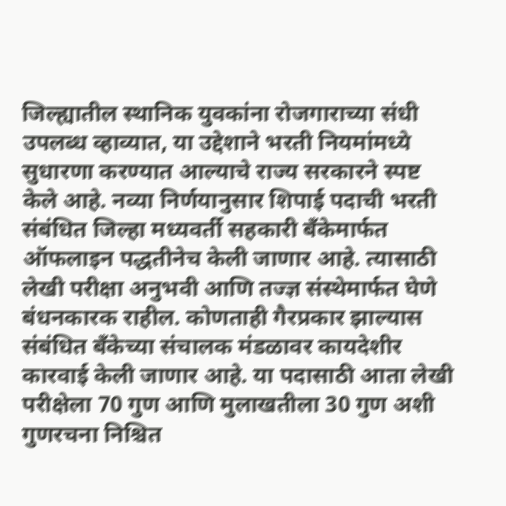जिल्ह्यातील स्थानिक युवकांना रोजगाराच्या संधी उपलब्ध व्हाव्यात, या उद्देशाने भरती नियमांमध्ये सुधारणा करण्यात आल्याचे राज्य सरकारने स्पष्ट केले आहे. नव्या निर्णयानुसार शिपाई पदाची भरती संबंधित जिल्हा मध्यवर्ती सहकारी बँकेमार्फत ऑफलाइन पद्धतीनेच केली जाणार आहे. त्यासाठी लेखी परीक्षा अनुभवी आणि तज्ज्ञ संस्थेमार्फत घेणे बंधनकारक राहील. कोणताही गैरप्रकार झाल्यास संबंधित बँकेच्या संचालक मंडळावर कायदेशीर कारवाई केली जाणार आहे. या पदासाठी आता लेखी परीक्षेला 70 गुण आणि मुलाखतीला 30 गुण अशी गुणरचना निश्चित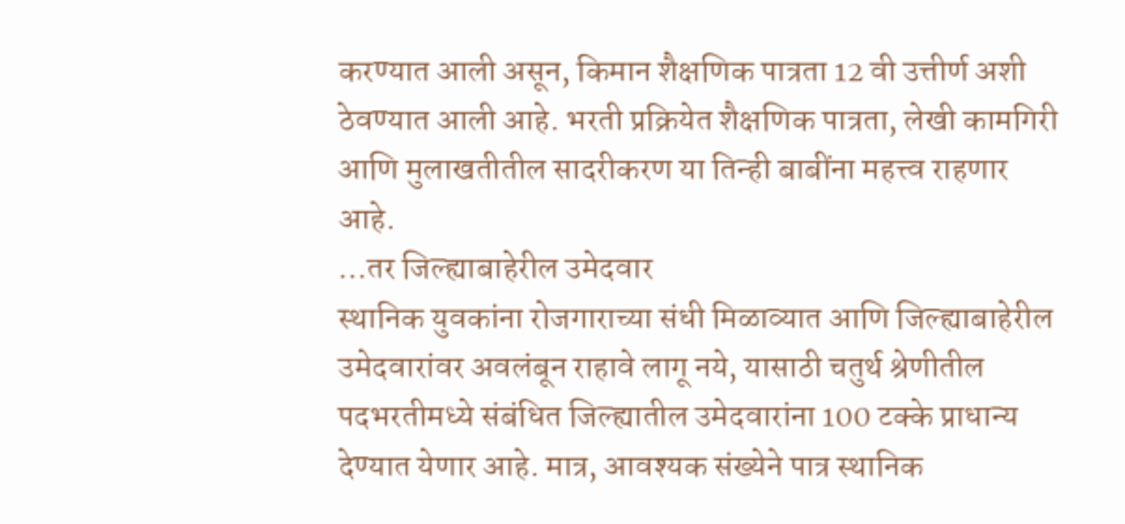करण्यात आली असून, किमान शैक्षणिक पात्रता 12 वी उत्तीर्ण अशी ठेवण्यात आली आहे. भरती प्रक्रियेत शैक्षणिक पात्रता, लेखी कामगिरी आणि मुलाखतीतील सादरीकरण या तिन्ही बाबींना महत्त्व राहणार आहे.
…तर जिल्ह्याबाहेरील उमेदवार
स्थानिक युवकांना रोजगाराच्या संधी मिळाव्यात आणि जिल्ह्याबाहेरील उमेदवारांवर अवलंबून राहावे लागू नये, यासाठी चतुर्थ श्रेणीतील पदभरतीमध्ये संबंधित जिल्ह्यातील उमेदवारांना 100 टक्के प्राधान्य देण्यात येणार आहे. मात्र, आवश्यक संख्येने पात्र स्थानिक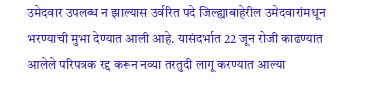उमेदवार उपलब्ध न झाल्यास उर्वरित पदे जिल्ह्याबाहेरील उमेदवारांमधून भरण्याची मुभा देण्यात आली आहे. यासंदर्भात 22 जून रोजी काढण्यात आलेले परिपत्रक रद्द करून नव्या तरतुदी लागू करण्यात आल्या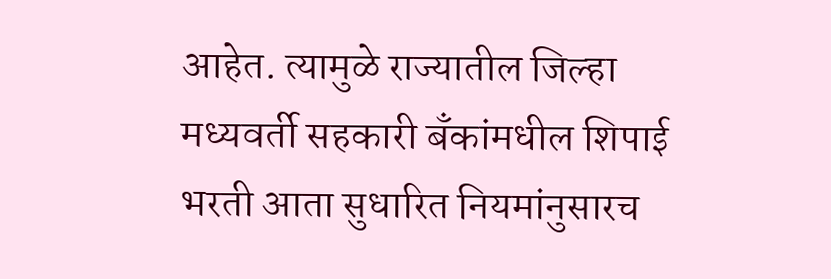आहेत. त्यामुळे राज्यातील जिल्हा मध्यवर्ती सहकारी बँकांमधील शिपाई भरती आता सुधारित नियमांनुसारच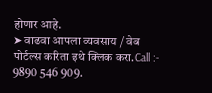होणार आहे.
➤ वाढवा आपला व्यवसाय / वेब पोर्टल्स करिता इथे क्लिक करा.Call :- 9890 546 909.